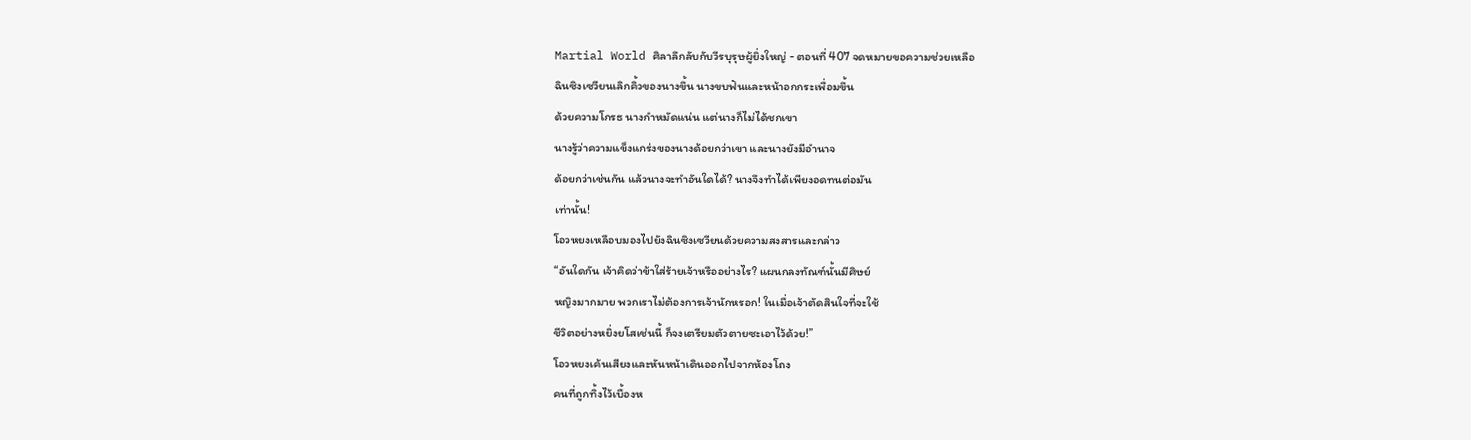Martial World ศิลาลึกลับกับวีรบุรุษผู้ยิ่งใหญ่ - ตอนที่ 407 จดหมายขอความช่วยเหลือ
ฉินซิงเซวียนเลิกคิ้วของนางขึ้น นางขบฟันและหน้าอกกระเพื่อมขึ้น
ด้วยความโกรธ นางกำหมัดแน่น แต่นางก็ไม่ได้ชกเขา
นางรู้ว่าความแข็งแกร่งของนางด้อยกว่าเขา และนางยังมีอำนาจ
ด้อยกว่าเช่นกัน แล้วนางจะทำอันใดได้? นางจึงทำได้เพียงอดทนต่อมัน
เท่านั้น!
โอวหยงเหลือบมองไปยังฉินซิงเซวียนด้วยความสงสารและกล่าว
“อันใดกัน เจ้าคิดว่าข้าใส่ร้ายเจ้าหรืออย่างไร? แผนกลงทัณฑ์นั้นมีศิษย์
หญิงมากมาย พวกเราไม่ต้องการเจ้านักหรอก! ในเมื่อเจ้าตัดสินใจที่จะใช้
ชีวิตอย่างหยิ่งยโสเช่นนี้ ก็จงเตรียมตัวตายซะเอาไว้ด้วย!”
โอวหยงเค้นเสียงและหันหน้าเดินออกไปจากห้องโถง
คนที่ถูกทิ้งไว้เบื้องห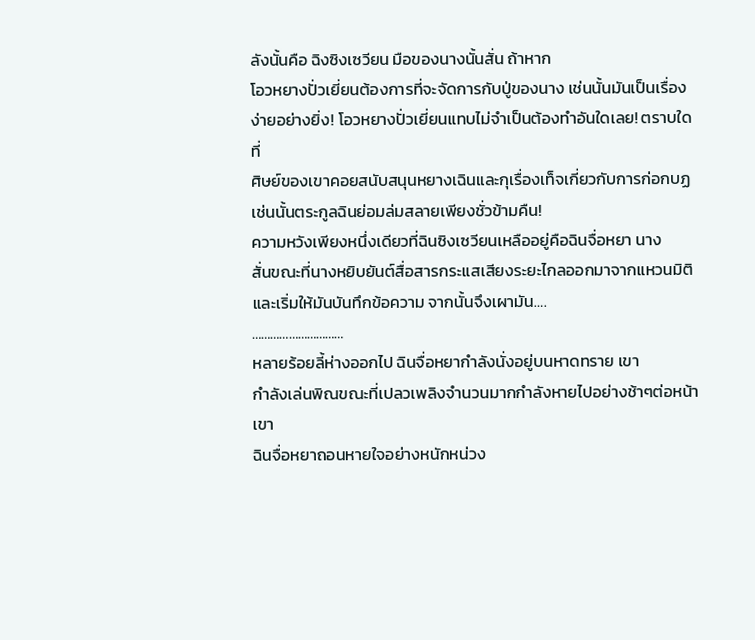ลังนั้นคือ ฉิงซิงเซวียน มือของนางนั้นสั่น ถ้าหาก
โอวหยางปั่วเยี่ยนต้องการที่จะจัดการกับปู่ของนาง เช่นนั้นมันเป็นเรื่อง
ง่ายอย่างยิ่ง! โอวหยางปั่วเยี่ยนแทบไม่จำเป็นต้องทำอันใดเลย! ตราบใดที่
ศิษย์ของเขาคอยสนับสนุนหยางเฉินและกุเรื่องเท็จเกี่ยวกับการก่อกบฏ
เช่นนั้นตระกูลฉินย่อมล่มสลายเพียงชั่วข้ามคืน!
ความหวังเพียงหนึ่งเดียวที่ฉินซิงเซวียนเหลืออยู่คือฉินจื่อหยา นาง
สั่นขณะที่นางหยิบยันต์สื่อสารกระแสเสียงระยะไกลออกมาจากแหวนมิติ
และเริ่มให้มันบันทึกข้อความ จากนั้นจึงเผามัน….
…………………………
หลายร้อยลี้ห่างออกไป ฉินจื่อหยากำลังนั่งอยู่บนหาดทราย เขา
กำลังเล่นพิณขณะที่เปลวเพลิงจำนวนมากกำลังหายไปอย่างช้าๆต่อหน้า
เขา
ฉินจื่อหยาถอนหายใจอย่างหนักหน่วง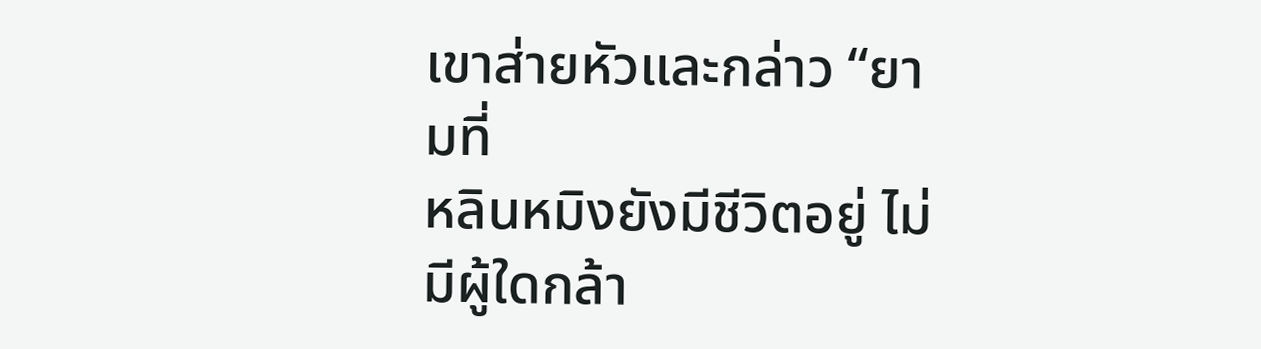เขาส่ายหัวและกล่าว “ยามที่
หลินหมิงยังมีชีวิตอยู่ ไม่มีผู้ใดกล้า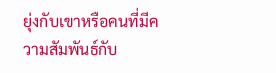ยุ่งกับเขาหรือคนที่มีความสัมพันธ์กับ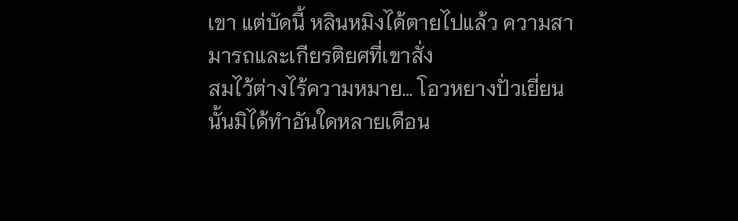เขา แต่บัดนี้ หลินหมิงได้ตายไปแล้ว ความสามารถและเกียรติยศที่เขาสั่ง
สมไว้ต่างไร้ความหมาย… โอวหยางปั่วเยี่ยนนั้นมิได้ทำอันใดหลายเดือน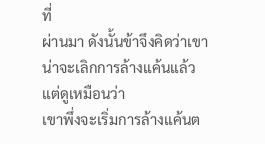ที่
ผ่านมา ดังนั้นข้าจึงคิดว่าเขาน่าจะเลิกการล้างแค้นแล้ว แต่ดูเหมือนว่า
เขาพึ่งจะเริ่มการล้างแค้นต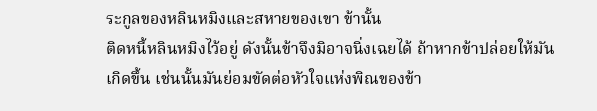ระกูลของหลินหมิงและสหายของเขา ข้านั้น
ติดหนี้หลินหมิงไว้อยู่ ดังนั้นข้าจึงมิอาจนิ่งเฉยได้ ถ้าหากข้าปล่อยให้มัน
เกิดขึ้น เช่นนั้นมันย่อมขัดต่อหัวใจแห่งพิณของข้า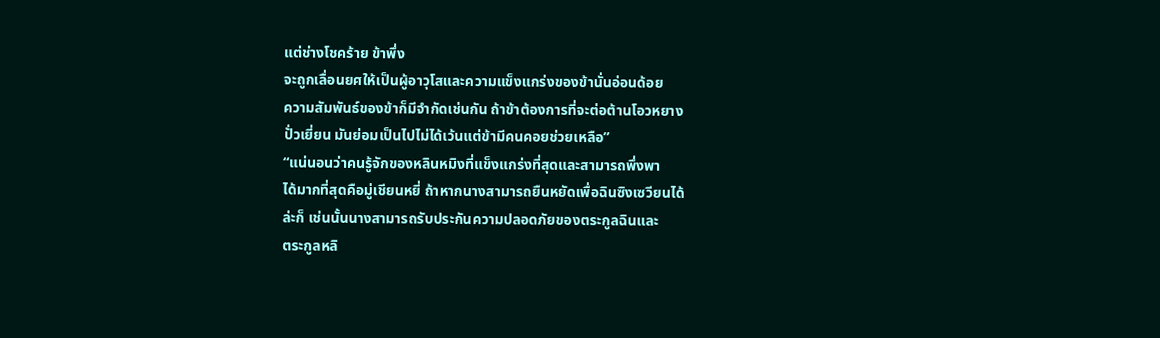แต่ช่างโชคร้าย ข้าพึ่ง
จะถูกเลื่อนยศให้เป็นผู้อาวุโสและความแข็งแกร่งของข้านั่นอ่อนด้อย
ความสัมพันธ์ของข้าก็มีจำกัดเช่นกัน ถ้าข้าต้องการที่จะต่อต้านโอวหยาง
ปั่วเยี่ยน มันย่อมเป็นไปไม่ได้เว้นแต่ข้ามีคนคอยช่วยเหลือ”
“แน่นอนว่าคนรู้จักของหลินหมิงที่แข็งแกร่งที่สุดและสามารถพึ่งพา
ได้มากที่สุดคือมู่เชียนหยี่ ถ้าหากนางสามารถยืนหยัดเพื่อฉินซิงเซวียนได้
ล่ะก็ เช่นนั้นนางสามารถรับประกันความปลอดภัยของตระกูลฉินและ
ตระกูลหลิ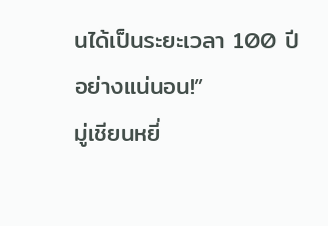นได้เป็นระยะเวลา 100 ปี อย่างแน่นอน!”
มู่เชียนหยี่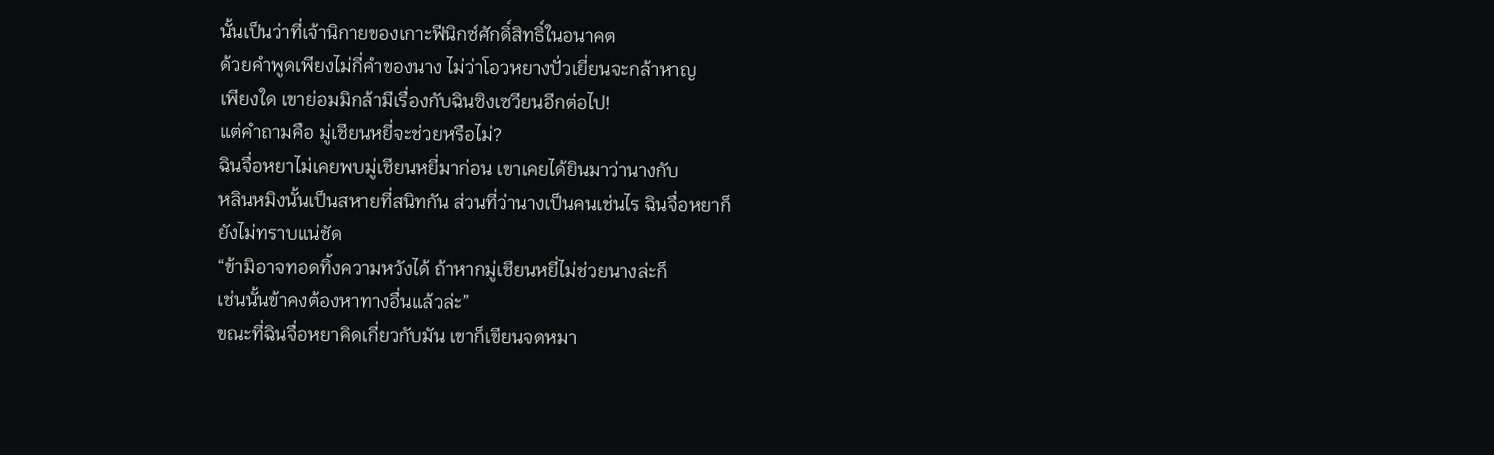นั้นเป็นว่าที่เจ้านิกายของเกาะฟีนิกซ์ศักดิ์สิทธิ์ในอนาคต
ด้วยคำพูดเพียงไม่กี่คำของนาง ไม่ว่าโอวหยางปั่วเยี่ยนจะกล้าหาญ
เพียงใด เขาย่อมมิกล้ามีเรื่องกับฉินซิงเซวียนอีกต่อไป!
แต่คำถามคือ มู่เชียนหยี่จะช่วยหรือไม่?
ฉินจื่อหยาไม่เคยพบมู่เชียนหยี่มาก่อน เขาเคยได้ยินมาว่านางกับ
หลินหมิงนั้นเป็นสหายที่สนิทกัน ส่วนที่ว่านางเป็นคนเช่นไร ฉินจื่อหยาก็
ยังไม่ทราบแน่ชัด
“ข้ามิอาจทอดทิ้งความหวังได้ ถ้าหากมู่เชียนหยี่ไม่ช่วยนางล่ะก็
เช่นนั้นข้าคงต้องหาทางอื่นแล้วล่ะ”
ขณะที่ฉินจื่อหยาคิดเกี่ยวกับมัน เขาก็เขียนจดหมา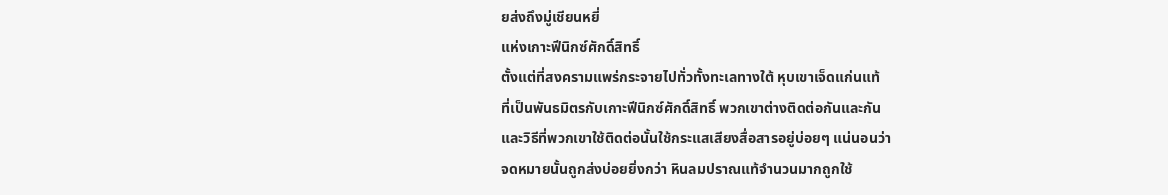ยส่งถึงมู่เชียนหยี่
แห่งเกาะฟีนิกซ์ศักดิ์สิทธิ์
ตั้งแต่ที่สงครามแพร่กระจายไปทั่วทั้งทะเลทางใต้ หุบเขาเจ็ดแก่นแท้
ที่เป็นพันธมิตรกับเกาะฟีนิกซ์ศักดิ์สิทธิ์ พวกเขาต่างติดต่อกันและกัน
และวิธีที่พวกเขาใช้ติดต่อนั้นใช้กระแสเสียงสื่อสารอยู่บ่อยๆ แน่นอนว่า
จดหมายนั้นถูกส่งบ่อยยิ่งกว่า หินลมปราณแท้จำนวนมากถูกใช้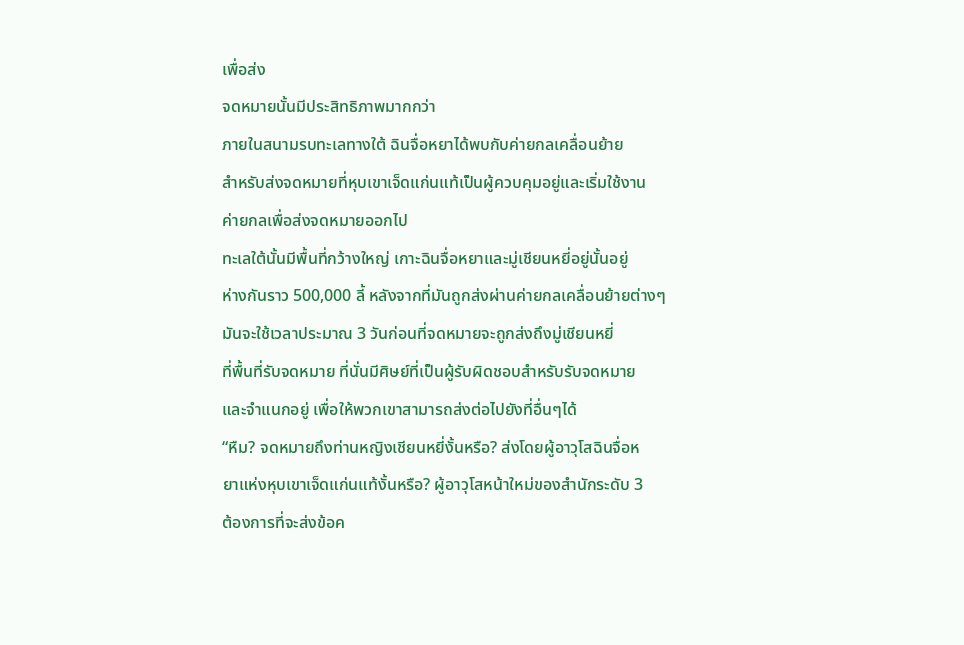เพื่อส่ง
จดหมายนั้นมีประสิทธิภาพมากกว่า
ภายในสนามรบทะเลทางใต้ ฉินจื่อหยาได้พบกับค่ายกลเคลื่อนย้าย
สำหรับส่งจดหมายที่หุบเขาเจ็ดแก่นแท้เป็นผู้ควบคุมอยู่และเริ่มใช้งาน
ค่ายกลเพื่อส่งจดหมายออกไป
ทะเลใต้นั้นมีพื้นที่กว้างใหญ่ เกาะฉินจื่อหยาและมู่เชียนหยี่อยู่นั้นอยู่
ห่างกันราว 500,000 ลี้ หลังจากที่มันถูกส่งผ่านค่ายกลเคลื่อนย้ายต่างๆ
มันจะใช้เวลาประมาณ 3 วันก่อนที่จดหมายจะถูกส่งถึงมู่เชียนหยี่
ที่พื้นที่รับจดหมาย ที่นั่นมีศิษย์ที่เป็นผู้รับผิดชอบสำหรับรับจดหมาย
และจำแนกอยู่ เพื่อให้พวกเขาสามารถส่งต่อไปยังที่อื่นๆได้
“หืม? จดหมายถึงท่านหญิงเชียนหยี่งั้นหรือ? ส่งโดยผู้อาวุโสฉินจื่อห
ยาแห่งหุบเขาเจ็ดแก่นแท้งั้นหรือ? ผู้อาวุโสหน้าใหม่ของสำนักระดับ 3
ต้องการที่จะส่งข้อค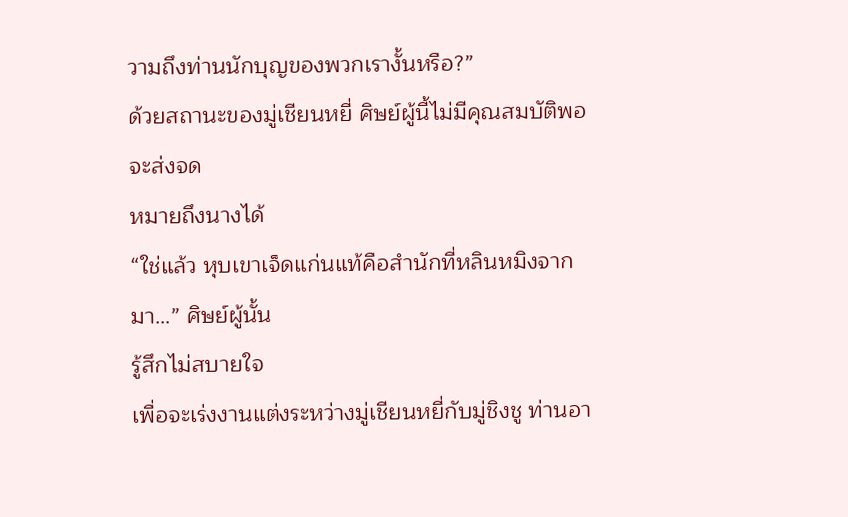วามถึงท่านนักบุญของพวกเรางั้นหรือ?”
ด้วยสถานะของมู่เชียนหยี่ ศิษย์ผู้นี้ไม่มีคุณสมบัติพอจะส่งจด
หมายถึงนางได้
“ใช่แล้ว หุบเขาเจ็ดแก่นแท้คือสำนักที่หลินหมิงจากมา…” ศิษย์ผู้นั้น
รู้สึกไม่สบายใจ
เพื่อจะเร่งงานแต่งระหว่างมู่เชียนหยี่กับมู่ชิงชู ท่านอา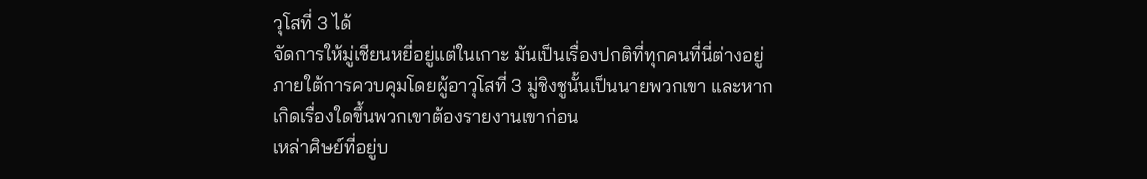วุโสที่ 3 ได้
จัดการให้มู่เชียนหยี่อยู่แต่ในเกาะ มันเป็นเรื่องปกติที่ทุกคนที่นี่ต่างอยู่
ภายใต้การควบคุมโดยผู้อาวุโสที่ 3 มู่ชิงชูนั้นเป็นนายพวกเขา และหาก
เกิดเรื่องใดขึ้นพวกเขาต้องรายงานเขาก่อน
เหล่าศิษย์ที่อยู่บ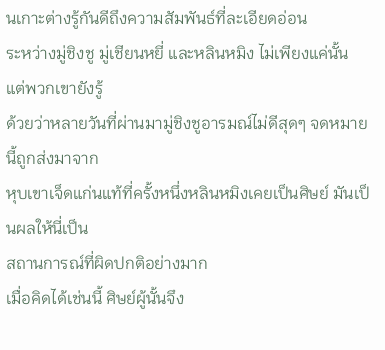นเกาะต่างรู้กันดีถึงความสัมพันธ์ที่ละเอียดอ่อน
ระหว่างมู่ชิงชู มู่เชียนหยี่ และหลินหมิง ไม่เพียงแค่นั้น แต่พวกเขายังรู้
ด้วยว่าหลายวันที่ผ่านมามู่ชิงชูอารมณ์ไม่ดีสุดๆ จดหมายนี้ถูกส่งมาจาก
หุบเขาเจ็ดแก่นแท้ที่ครั้งหนึ่งหลินหมิงเคยเป็นศิษย์ มันเป็นผลให้นี่เป็น
สถานการณ์ที่ผิดปกติอย่างมาก
เมื่อคิดได้เช่นนี้ ศิษย์ผู้นั้นจึง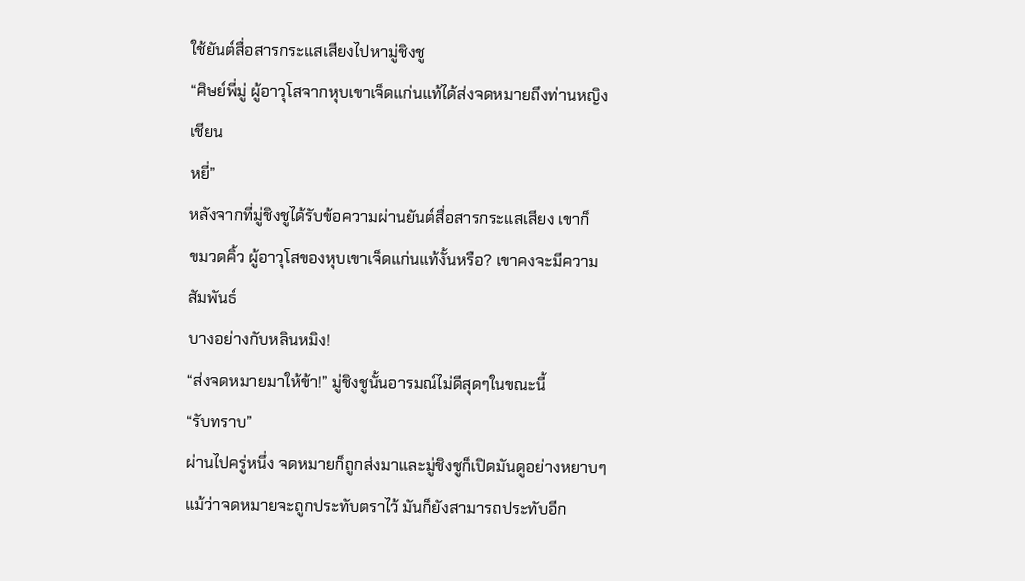ใช้ยันต์สื่อสารกระแสเสียงไปหามู่ชิงชู
“ศิษย์พี่มู่ ผู้อาวุโสจากหุบเขาเจ็ดแก่นแท้ได้ส่งจดหมายถึงท่านหญิงเชียน
หยี่”
หลังจากที่มู่ชิงชูได้รับข้อความผ่านยันต์สื่อสารกระแสเสียง เขาก็
ขมวดคิ้ว ผู้อาวุโสของหุบเขาเจ็ดแก่นแท้งั้นหรือ? เขาคงจะมีความสัมพันธ์
บางอย่างกับหลินหมิง!
“ส่งจดหมายมาให้ข้า!” มู่ชิงชูนั้นอารมณ์ไม่ดีสุดๆในขณะนี้
“รับทราบ”
ผ่านไปครู่หนึ่ง จดหมายก็ถูกส่งมาและมู่ชิงชูก็เปิดมันดูอย่างหยาบๆ
แม้ว่าจดหมายจะถูกประทับตราไว้ มันก็ยังสามารถประทับอีก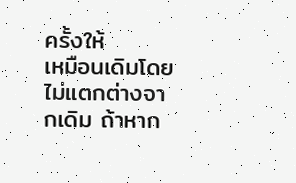ครั้งให้
เหมือนเดิมโดยไม่แตกต่างจากเดิม ถ้าหาก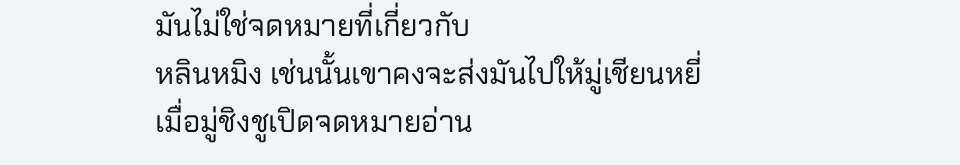มันไม่ใช่จดหมายที่เกี่ยวกับ
หลินหมิง เช่นนั้นเขาคงจะส่งมันไปให้มู่เชียนหยี่
เมื่อมู่ชิงชูเปิดจดหมายอ่าน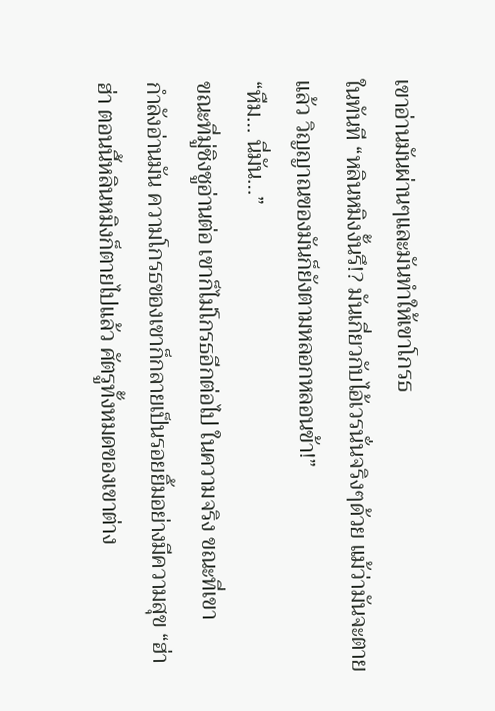เขาอ่านมันผ่านๆและมันทำให้เขาโกรธ
ในทันที “หลินหมิงงั้นรึ!? มันเกี่ยวกับไอ้เวรนั่นจริงๆด้วย แม้ว่ามันจะตาย
แล้ว วิญญาณของมันก็ยังตามหลอกหลอนข้า!”
“หืม… นี่มัน…”
ขณะที่มู่ชิงชูอ่านต่อ เขาก็ไม่โกรธอีกต่อไป ในความจริง ขณะที่เขา
กำลังอ่านมัน ความโกรธของเขาก็กลายเป็นรอยยิ้มอย่างมีความสุข “ฮ่า
ฮ่า ตอนนี้หลินหมิงก็ตายไปแล้ว ศัตรูทั้งหมดของเขาต่าง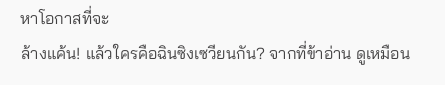หาโอกาสที่จะ
ล้างแค้น! แล้วใครคือฉินซิงเซวียนกัน? จากที่ข้าอ่าน ดูเหมือน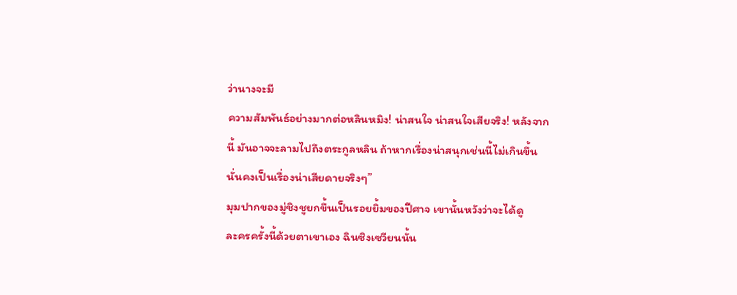ว่านางจะมี
ความสัมพันธ์อย่างมากต่อหลินหมิง! น่าสนใจ น่าสนใจเสียจริง! หลังจาก
นี้ มันอาจจะลามไปถึงตระกูลหลิน ถ้าหากเรื่องน่าสนุกเช่นนี้ไม่เกินขึ้น
นั่นคงเป็นเรื่องน่าเสียดายจริงๆ”
มุมปากของมู่ชิงชูยกขึ้นเป็นรอยยิ้มของปีศาจ เขานั้นหวังว่าจะได้ดู
ละครครั้งนี้ด้วยตาเขาเอง ฉินซิงเซวียนนั้น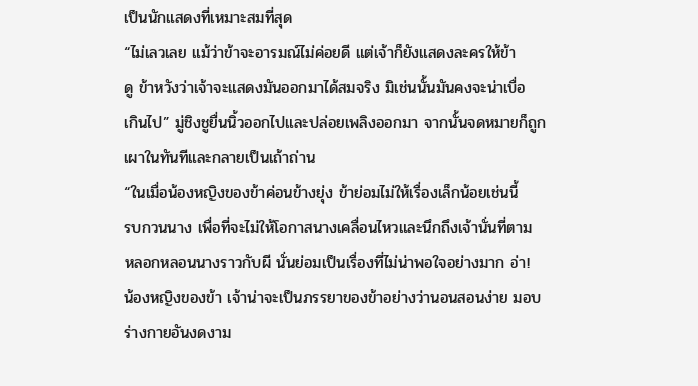เป็นนักแสดงที่เหมาะสมที่สุด
“ไม่เลวเลย แม้ว่าข้าจะอารมณ์ไม่ค่อยดี แต่เจ้าก็ยังแสดงละครให้ข้า
ดู ข้าหวังว่าเจ้าจะแสดงมันออกมาได้สมจริง มิเช่นนั้นมันคงจะน่าเบื่อ
เกินไป” มู่ชิงชูยื่นนิ้วออกไปและปล่อยเพลิงออกมา จากนั้นจดหมายก็ถูก
เผาในทันทีและกลายเป็นเถ้าถ่าน
“ในเมื่อน้องหญิงของข้าค่อนข้างยุ่ง ข้าย่อมไม่ให้เรื่องเล็กน้อยเช่นนี้
รบกวนนาง เพื่อที่จะไม่ให้โอกาสนางเคลื่อนไหวและนึกถึงเจ้านั่นที่ตาม
หลอกหลอนนางราวกับผี นั่นย่อมเป็นเรื่องที่ไม่น่าพอใจอย่างมาก อ่า!
น้องหญิงของข้า เจ้าน่าจะเป็นภรรยาของข้าอย่างว่านอนสอนง่าย มอบ
ร่างกายอันงดงาม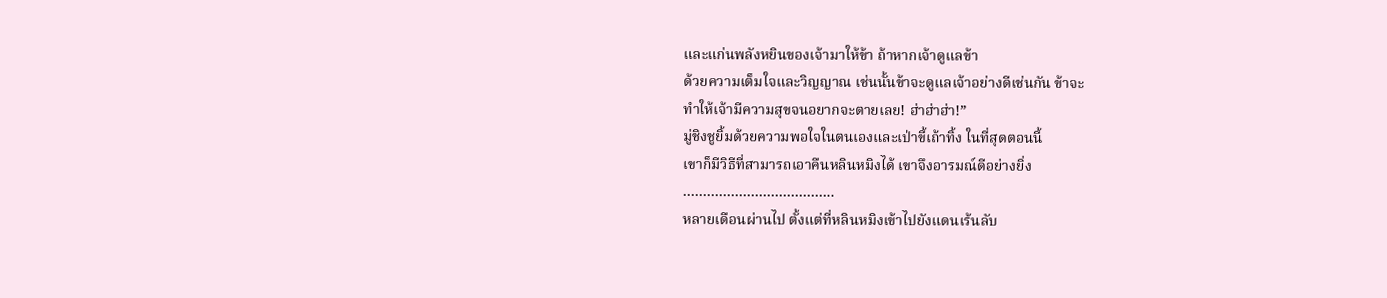และแก่นพลังหยินของเจ้ามาให้ข้า ถ้าหากเจ้าดูแลข้า
ด้วยความเต็มใจและวิญญาณ เช่นนั้นข้าจะดูแลเจ้าอย่างดีเช่นกัน ข้าจะ
ทำให้เจ้ามีความสุขจนอยากจะตายเลย! ฮ่าฮ่าฮ่า!”
มู่ชิงชูยิ้มด้วยความพอใจในตนเองและเป่าขี้เถ้าทิ้ง ในที่สุดตอนนี้
เขาก็มีวิธีที่สามารถเอาคืนหลินหมิงได้ เขาจึงอารมณ์ดีอย่างยิ่ง
………………………………..
หลายเดือนผ่านไป ตั้งแต่ที่หลินหมิงเข้าไปยังแดนเร้นลับ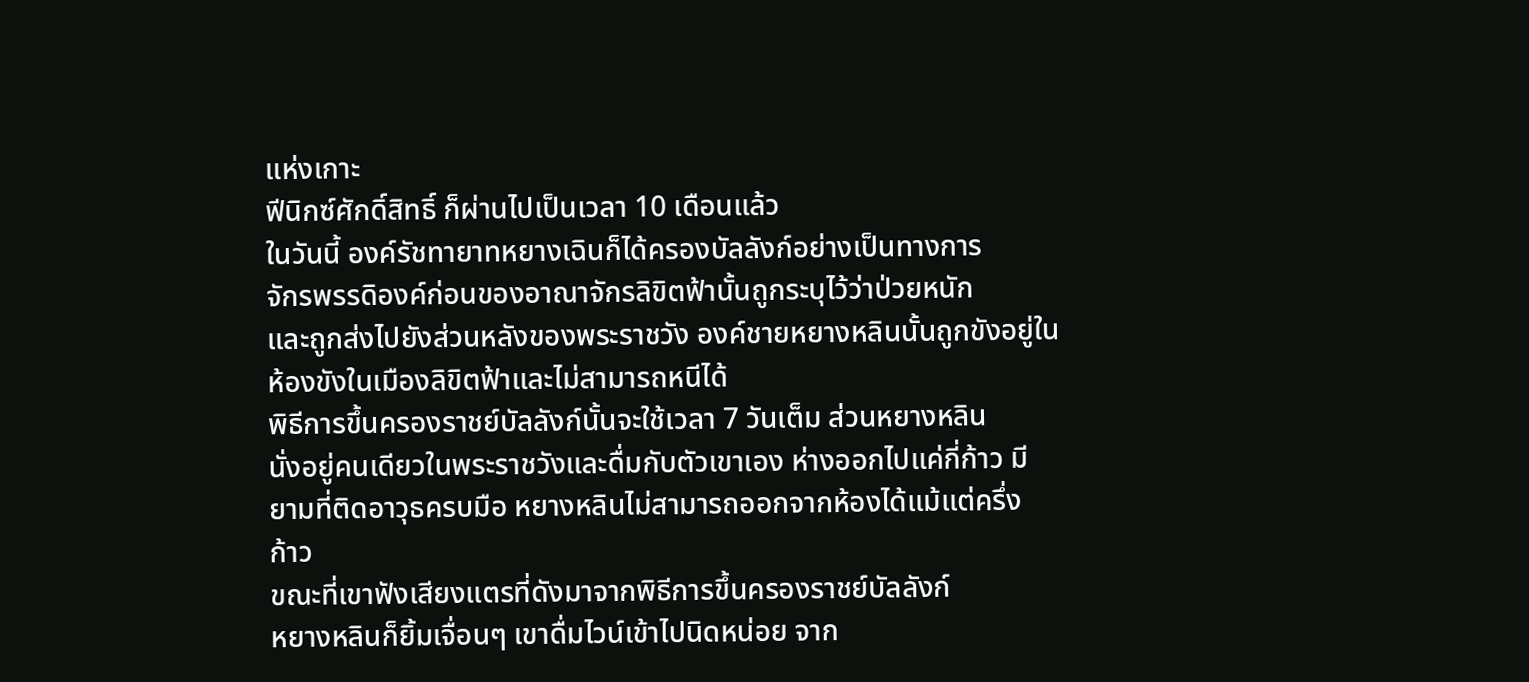แห่งเกาะ
ฟีนิกซ์ศักดิ์สิทธิ์ ก็ผ่านไปเป็นเวลา 10 เดือนแล้ว
ในวันนี้ องค์รัชทายาทหยางเฉินก็ได้ครองบัลลังก์อย่างเป็นทางการ
จักรพรรดิองค์ก่อนของอาณาจักรลิขิตฟ้านั้นถูกระบุไว้ว่าป่วยหนัก
และถูกส่งไปยังส่วนหลังของพระราชวัง องค์ชายหยางหลินนั้นถูกขังอยู่ใน
ห้องขังในเมืองลิขิตฟ้าและไม่สามารถหนีได้
พิธีการขึ้นครองราชย์บัลลังก์นั้นจะใช้เวลา 7 วันเต็ม ส่วนหยางหลิน
นั่งอยู่คนเดียวในพระราชวังและดื่มกับตัวเขาเอง ห่างออกไปแค่กี่ก้าว มี
ยามที่ติดอาวุธครบมือ หยางหลินไม่สามารถออกจากห้องได้แม้แต่ครึ่ง
ก้าว
ขณะที่เขาฟังเสียงแตรที่ดังมาจากพิธีการขึ้นครองราชย์บัลลังก์
หยางหลินก็ยิ้มเจื่อนๆ เขาดื่มไวน์เข้าไปนิดหน่อย จาก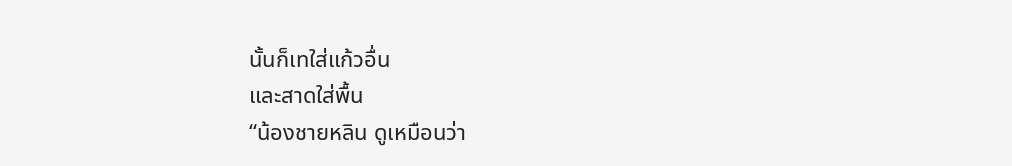นั้นก็เทใส่แก้วอื่น
และสาดใส่พื้น
“น้องชายหลิน ดูเหมือนว่า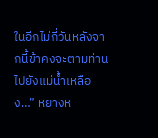ในอีกไม่กี่วันหลังจากนี้ข้าคงจะตามท่าน
ไปยังแม่น้ำเหลือง…” หยางห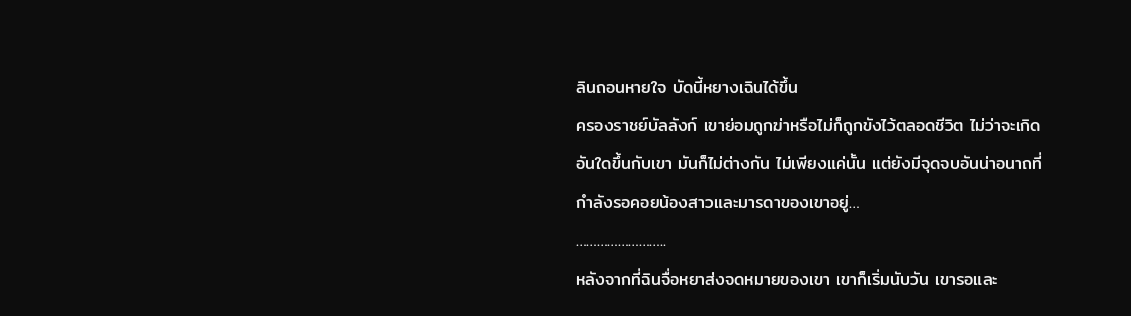ลินถอนหายใจ บัดนี้หยางเฉินได้ขึ้น
ครองราชย์บัลลังก์ เขาย่อมถูกฆ่าหรือไม่ก็ถูกขังไว้ตลอดชีวิต ไม่ว่าจะเกิด
อันใดขึ้นกับเขา มันก็ไม่ต่างกัน ไม่เพียงแค่นั้น แต่ยังมีจุดจบอันน่าอนาถที่
กำลังรอคอยน้องสาวและมารดาของเขาอยู่…
……………………..
หลังจากที่ฉินจื่อหยาส่งจดหมายของเขา เขาก็เริ่มนับวัน เขารอและ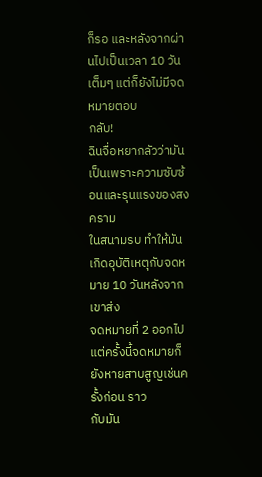ก็รอ และหลังจากผ่านไปเป็นเวลา 10 วันเต็มๆ แต่ก็ยังไม่มีจดหมายตอบ
กลับ!
ฉินจื่อหยากลัวว่ามันเป็นเพราะความซับซ้อนและรุนแรงของสงคราม
ในสนามรบ ทำให้มันเกิดอุบัติเหตุกับจดหมาย 10 วันหลังจากเขาส่ง
จดหมายที่ 2 ออกไป แต่ครั้งนี้จดหมายก็ยังหายสาบสูญเช่นครั้งก่อน ราว
กับมัน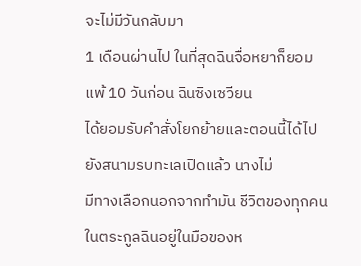จะไม่มีวันกลับมา
1 เดือนผ่านไป ในที่สุดฉินจื่อหยาก็ยอมแพ้ 10 วันก่อน ฉินซิงเซวียน
ได้ยอมรับคำสั่งโยกย้ายและตอนนี้ได้ไปยังสนามรบทะเลเปิดแล้ว นางไม่
มีทางเลือกนอกจากทำมัน ชีวิตของทุกคนในตระกูลฉินอยู่ในมือของห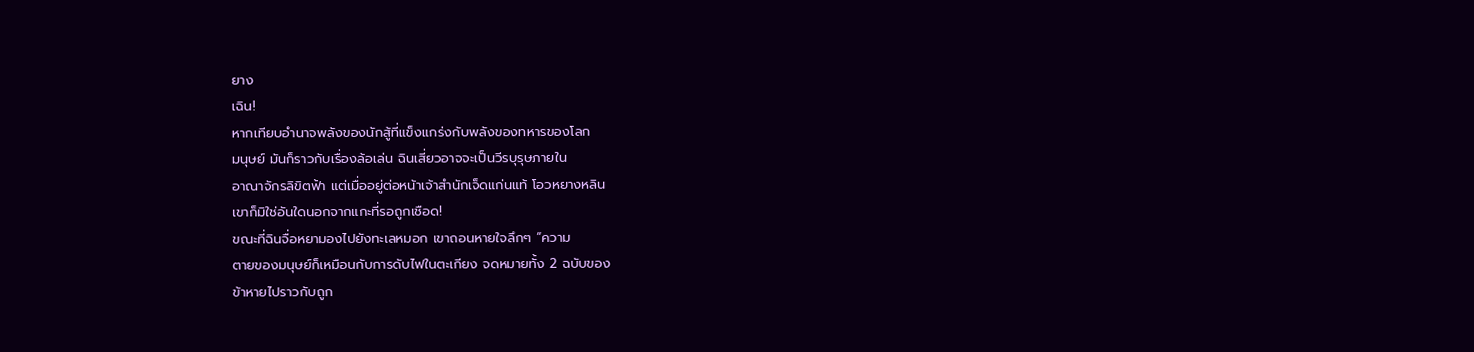ยาง
เฉิน!
หากเทียบอำนาจพลังของนักสู้ที่แข็งแกร่งกับพลังของทหารของโลก
มนุษย์ มันก็ราวกับเรื่องล้อเล่น ฉินเสี่ยวอาจจะเป็นวีรบุรุษภายใน
อาณาจักรลิขิตฟ้า แต่เมื่ออยู่ต่อหน้าเจ้าสำนักเจ็ดแก่นแท้ โอวหยางหลิน
เขาก็มิใช่อันใดนอกจากแกะที่รอถูกเชือด!
ขณะที่ฉินจื่อหยามองไปยังทะเลหมอก เขาถอนหายใจลึกๆ “ความ
ตายของมนุษย์ก็เหมือนกับการดับไฟในตะเกียง จดหมายทั้ง 2 ฉบับของ
ข้าหายไปราวกับถูก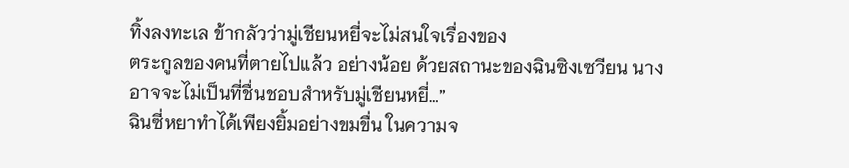ทิ้งลงทะเล ข้ากลัวว่ามู่เชียนหยี่จะไม่สนใจเรื่องของ
ตระกูลของคนที่ตายไปแล้ว อย่างน้อย ด้วยสถานะของฉินซิงเซวียน นาง
อาจจะไม่เป็นที่ชื่นชอบสำหรับมู่เชียนหยี่…”
ฉินซี่หยาทำได้เพียงยิ้มอย่างขมขื่น ในความจ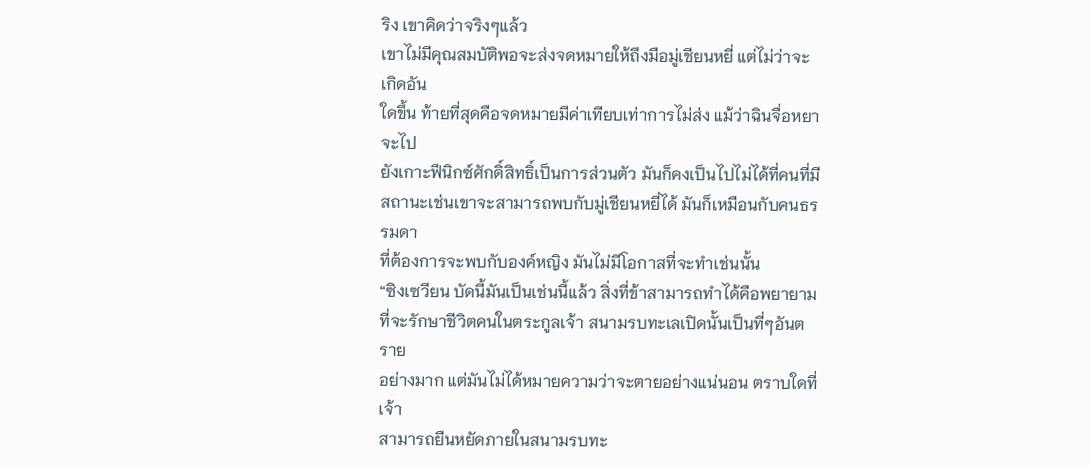ริง เขาคิดว่าจริงๆแล้ว
เขาไม่มีคุณสมบัติพอจะส่งจดหมายให้ถึงมือมู่เชียนหยี่ แต่ไม่ว่าจะเกิดอัน
ใดขึ้น ท้ายที่สุดคือจดหมายมีค่าเทียบเท่าการไม่ส่ง แม้ว่าฉินจื่อหยาจะไป
ยังเกาะฟีนิกซ์ศักดิ์สิทธิ์เป็นการส่วนตัว มันก็คงเป็นไปไม่ได้ที่คนที่มี
สถานะเช่นเขาจะสามารถพบกับมู่เชียนหยี่ได้ มันก็เหมือนกับคนธรรมดา
ที่ต้องการจะพบกับองค์หญิง มันไม่มีโอกาสที่จะทำเช่นนั้น
“ซิงเซวียน บัดนี้มันเป็นเช่นนี้แล้ว สิ่งที่ข้าสามารถทำได้คือพยายาม
ที่จะรักษาชีวิตคนในตระกูลเจ้า สนามรบทะเลเปิดนั้นเป็นที่ๆอันตราย
อย่างมาก แต่มันไม่ได้หมายความว่าจะตายอย่างแน่นอน ตราบใดที่เจ้า
สามารถยืนหยัดภายในสนามรบทะ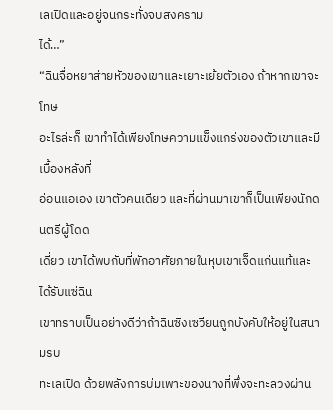เลเปิดและอยู่จนกระทั่งจบสงคราม
ได้…”
“ฉินจื่อหยาส่ายหัวของเขาและเยาะเย้ยตัวเอง ถ้าหากเขาจะโทษ
อะไรล่ะก็ เขาทำได้เพียงโทษความแข็งแกร่งของตัวเขาและมีเบื้องหลังที่
อ่อนแอเอง เขาตัวคนเดียว และที่ผ่านมาเขาก็เป็นเพียงนักดนตรีผู้โดด
เดี่ยว เขาได้พบกับที่พักอาศัยภายในหุบเขาเจ็ดแก่นแท้และได้รับแซ่ฉิน
เขาทราบเป็นอย่างดีว่าถ้าฉินซิงเซวียนถูกบังคับให้อยู่ในสนามรบ
ทะเลเปิด ด้วยพลังการบ่มเพาะของนางที่พึ่งจะทะลวงผ่าน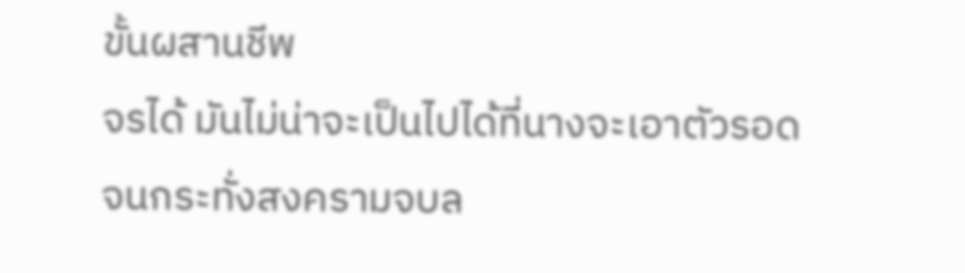ขั้นผสานชีพ
จรได้ มันไม่น่าจะเป็นไปได้ที่นางจะเอาตัวรอดจนกระทั่งสงครามจบล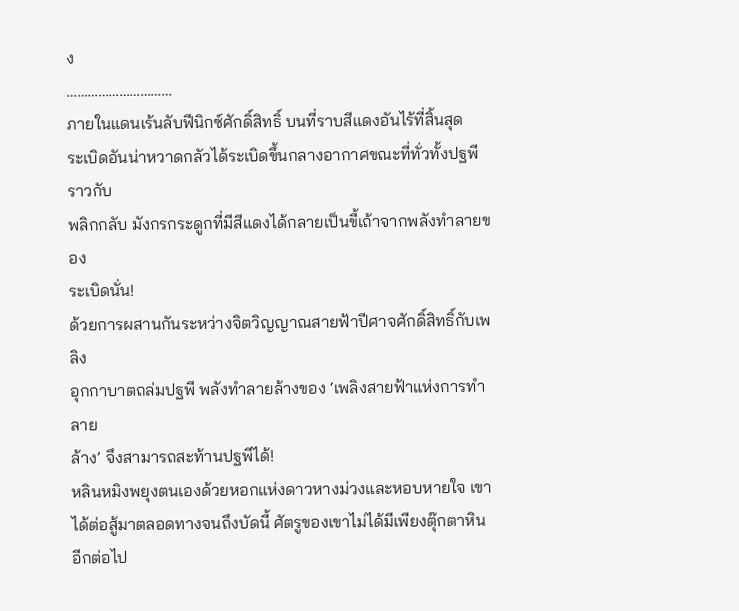ง
…………………………
ภายในแดนเร้นลับฟีนิกซ์ศักดิ์สิทธิ์ บนที่ราบสีแดงอันไร้ที่สิ้นสุด
ระเบิดอันน่าหวาดกลัวได้ระเบิดขึ้นกลางอากาศขณะที่ทั่วทั้งปฐพีราวกับ
พลิกกลับ มังกรกระดูกที่มีสีแดงได้กลายเป็นขี้เถ้าจากพลังทำลายของ
ระเบิดนั่น!
ด้วยการผสานกันระหว่างจิตวิญญาณสายฟ้าปีศาจศักดิ์สิทธิ์กับเพลิง
อุกกาบาตถล่มปฐพี พลังทำลายล้างของ ‘เพลิงสายฟ้าแห่งการทำลาย
ล้าง’ จึงสามารถสะท้านปฐพีได้!
หลินหมิงพยุงตนเองด้วยหอกแห่งดาวหางม่วงและหอบหายใจ เขา
ได้ต่อสู้มาตลอดทางจนถึงบัดนี้ ศัตรูของเขาไม่ได้มีเพียงตุ๊กตาหินอีกต่อไป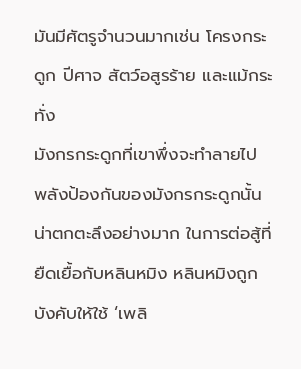มันมีศัตรูจำนวนมากเช่น โครงกระดูก ปีศาจ สัตว์อสูรร้าย และแม้กระทั่ง
มังกรกระดูกที่เขาพึ่งจะทำลายไป
พลังป้องกันของมังกรกระดูกนั้นน่าตกตะลึงอย่างมาก ในการต่อสู้ที่
ยืดเยื้อกับหลินหมิง หลินหมิงถูกบังคับให้ใช้ ‘เพลิ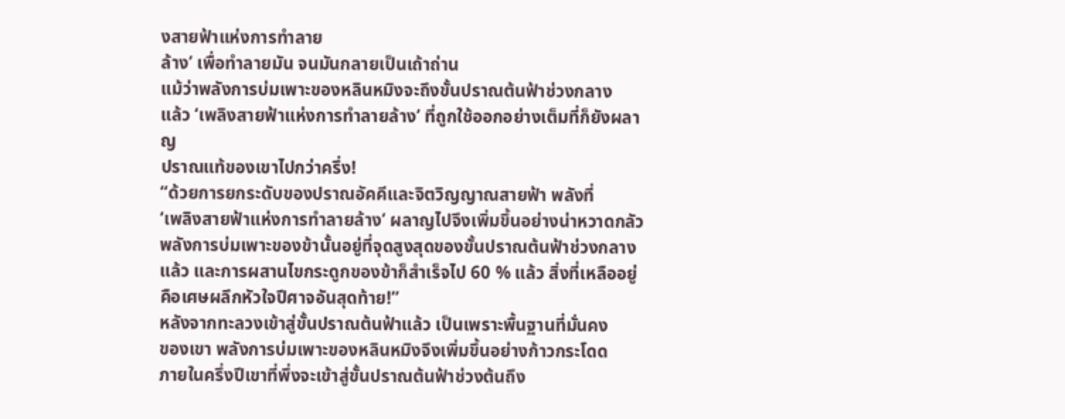งสายฟ้าแห่งการทำลาย
ล้าง’ เพื่อทำลายมัน จนมันกลายเป็นเถ้าถ่าน
แม้ว่าพลังการบ่มเพาะของหลินหมิงจะถึงขั้นปราณต้นฟ้าช่วงกลาง
แล้ว ‘เพลิงสายฟ้าแห่งการทำลายล้าง’ ที่ถูกใช้ออกอย่างเต็มที่ก็ยังผลาญ
ปราณแท้ของเขาไปกว่าครึ่ง!
“ด้วยการยกระดับของปราณอัคคีและจิตวิญญาณสายฟ้า พลังที่
‘เพลิงสายฟ้าแห่งการทำลายล้าง’ ผลาญไปจึงเพิ่มขึ้นอย่างน่าหวาดกลัว
พลังการบ่มเพาะของข้านั้นอยู่ที่จุดสูงสุดของขั้นปราณต้นฟ้าช่วงกลาง
แล้ว และการผสานไขกระดูกของข้าก็สำเร็จไป 60 % แล้ว สิ่งที่เหลืออยู่
คือเศษผลึกหัวใจปีศาจอันสุดท้าย!”
หลังจากทะลวงเข้าสู่ขั้นปราณต้นฟ้าแล้ว เป็นเพราะพื้นฐานที่มั่นคง
ของเขา พลังการบ่มเพาะของหลินหมิงจึงเพิ่มขึ้นอย่างก้าวกระโดด
ภายในครึ่งปีเขาที่พึ่งจะเข้าสู่ขั้นปราณต้นฟ้าช่วงต้นถึง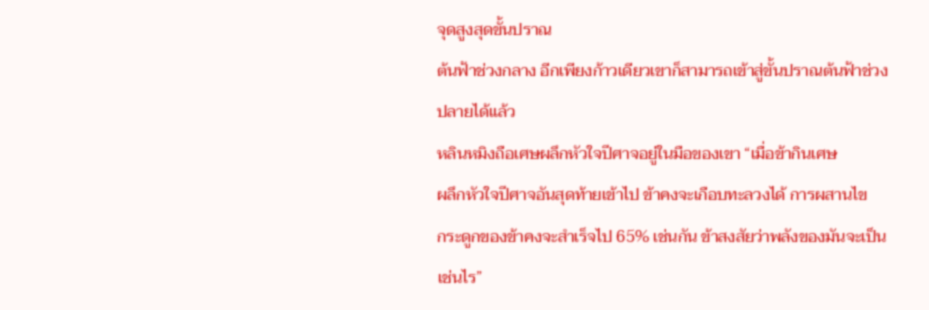จุดสูงสุดขั้นปราณ
ต้นฟ้าช่วงกลาง อีกเพียงก้าวเดียวเขาก็สามารถเข้าสู่ขั้นปราณต้นฟ้าช่วง
ปลายได้แล้ว
หลินหมิงถือเศษผลึกหัวใจปีศาจอยู่ในมือของเขา “เมื่อข้ากินเศษ
ผลึกหัวใจปีศาจอันสุดท้ายเข้าไป ข้าคงจะเกือบทะลวงได้ การผสานไข
กระดูกของข้าคงจะสำเร็จไป 65% เช่นกัน ข้าสงสัยว่าพลังของมันจะเป็น
เช่นไร”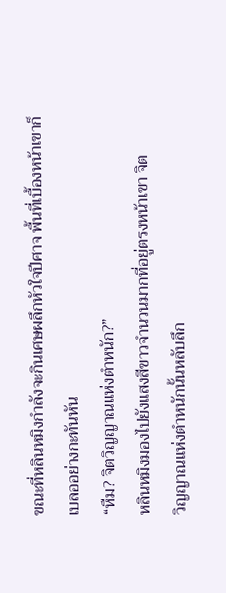ขณะที่หลินหมิงกำลังจะกินเศษผลึกหัวใจปีศาจ พื้นที่เบื้องหน้าเขาก็
เบลออย่างกะทันหัน
“หืม? จิตวิญญาณแห่งตำหนัก?”
หลินหมิงมองไปยังแสงสีขาวจำนวนมากที่อยู่ตรงหน้าเขา จิต
วิญญาณแห่งตำหนักนั้นหลับลึก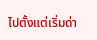ไปตั้งแต่เริ่มด่า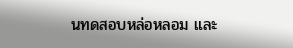นทดสอบหล่อหลอม และ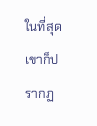ในที่สุดเขาก็ปรากฏ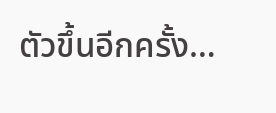ตัวขึ้นอีกครั้ง…